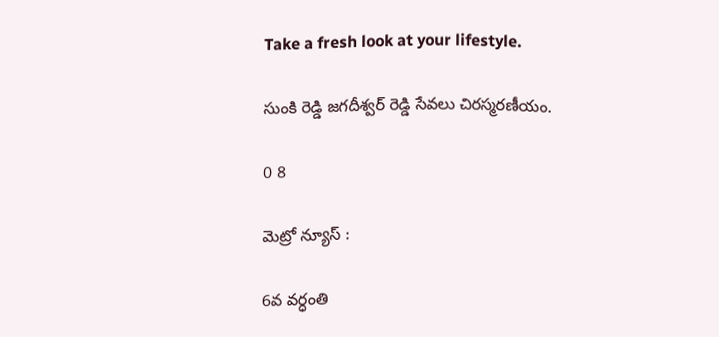Take a fresh look at your lifestyle.

సుంకి రెడ్డి జగదీశ్వర్ రెడ్డి సేవలు చిరస్మరణీయం.

0 8

మెట్రో న్యూస్ :

6వ వర్ధంతి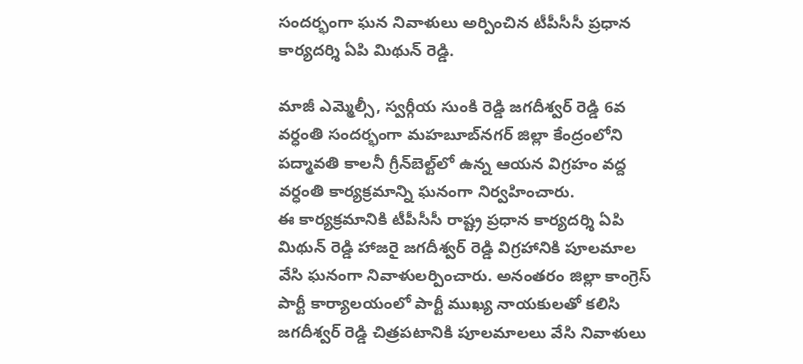సందర్భంగా ఘన నివాళులు అర్పించిన టీపీసీసీ ప్రధాన కార్యదర్శి ఏపి మిథున్ రెడ్డి.

మాజీ ఎమ్మెల్సీ, స్వర్గీయ సుంకి రెడ్డి జగదీశ్వర్ రెడ్డి 6వ వర్ధంతి సందర్భంగా మహబూబ్‌నగర్ జిల్లా కేంద్రంలోని పద్మావతి కాలనీ గ్రీన్‌బెల్ట్‌లో ఉన్న ఆయన విగ్రహం వద్ద వర్ధంతి కార్యక్రమాన్ని ఘనంగా నిర్వహించారు.
ఈ కార్యక్రమానికి టీపీసీసీ రాష్ట్ర ప్రధాన కార్యదర్శి ఏపి మిథున్ రెడ్డి హాజరై జగదీశ్వర్ రెడ్డి విగ్రహానికి పూలమాల వేసి ఘనంగా నివాళులర్పించారు. అనంతరం జిల్లా కాంగ్రెస్ పార్టీ కార్యాలయంలో పార్టీ ముఖ్య నాయకులతో కలిసి జగదీశ్వర్ రెడ్డి చిత్రపటానికి పూలమాలలు వేసి నివాళులు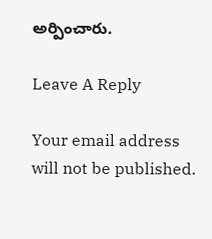అర్పించారు.

Leave A Reply

Your email address will not be published.